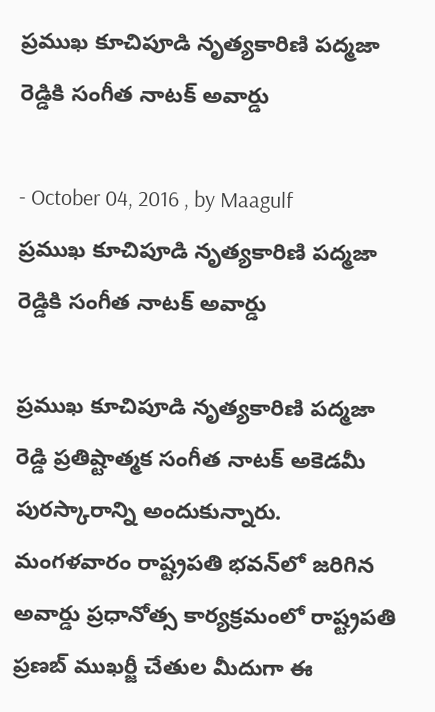ప్రముఖ కూచిపూడి నృత్యకారిణి పద్మజా రెడ్డికి సంగీత నాటక్‌ అవార్డు

- October 04, 2016 , by Maagulf
ప్రముఖ కూచిపూడి నృత్యకారిణి పద్మజా రెడ్డికి సంగీత నాటక్‌ అవార్డు

ప్రముఖ కూచిపూడి నృత్యకారిణి పద్మజా రెడ్డి ప్రతిష్టాత్మక సంగీత నాటక్‌ అకెడమీ పురస్కారాన్ని అందుకున్నారు. మంగళవారం రాష్ట్రపతి భవన్‌లో జరిగిన అవార్డు ప్రధానోత్స కార్యక్రమంలో రాష్ట్రపతి ప్రణబ్‌ ముఖర్జీ చేతుల మీదుగా ఈ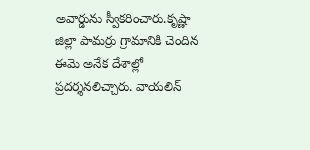అవార్డును స్వీకరించారు.కృష్ణా జిల్లా పామర్రు గ్రామానికి చెందిన ఈమె అనేక దేశాల్లో ప్రదర్శనలిచ్చారు. వాయలిన్‌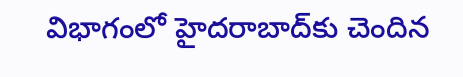విభాగంలో హైదరాబాద్‌కు చెందిన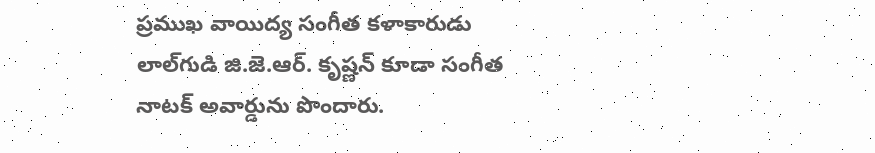ప్రముఖ వాయిద్య సంగీత కళాకారుడు లాల్‌గుడి జి.జె.ఆర్‌. కృష్ణన్‌ కూడా సంగీత నాటక్‌ అవార్డును పొందారు.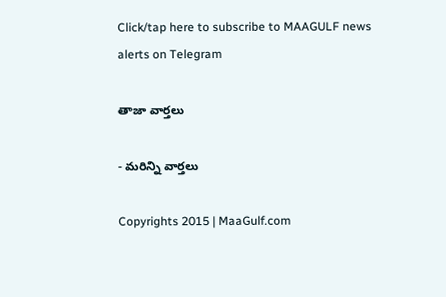Click/tap here to subscribe to MAAGULF news alerts on Telegram

తాజా వార్తలు

- మరిన్ని వార్తలు

Copyrights 2015 | MaaGulf.com